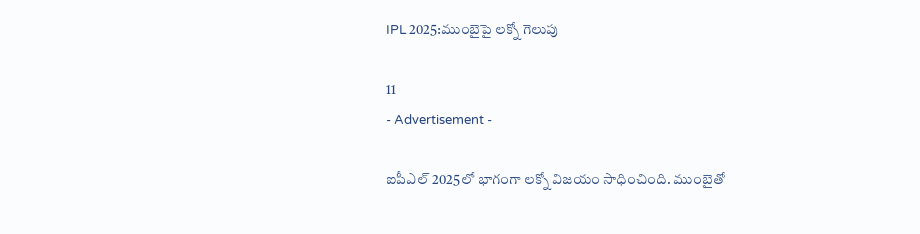IPL 2025:ముంబైపై లక్నో గెలుపు

11
- Advertisement -

ఐపీఎల్ 2025లో భాగంగా లక్నో విజయం సాధించింది. ముంబైతో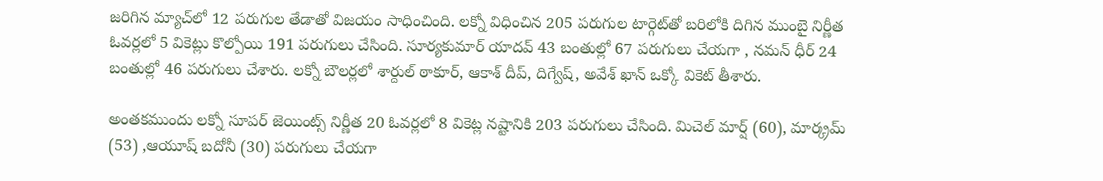జరిగిన మ్యాచ్‌లో 12 పరుగుల తేడాతో విజయం సాధించింది. లక్నో విధించిన 205 పరుగుల టార్గెట్‌తో బరిలోకి దిగిన ముంబై నిర్ణీత ఓవర్లలో 5 వికెట్లు కొల్పోయి 191 పరుగులు చేసింది. సూర్యకుమార్‌ యాదవ్‌ 43 బంతుల్లో 67 పరుగులు చేయగా , నమన్‌ ధీర్‌ 24 బంతుల్లో 46 పరుగులు చేశారు. లక్నో బౌలర్లలో శార్దుల్‌ ఠాకూర్‌, ఆకాశ్‌ దీప్‌, దిగ్వేష్‌, అవేశ్‌ ఖాన్‌ ఒక్కో వికెట్‌ తీశారు.

అంతకముందు లక్నో సూపర్‌ జెయింట్స్‌ నిర్ణీత 20 ఓవర్లలో 8 వికెట్ల నష్టానికి 203 పరుగులు చేసింది. మిచెల్‌ మార్ష్‌ (60), మార్క్రమ్ (53) ,ఆయూష్‌ బదోనీ (30) పరుగులు చేయగా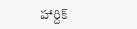హార్దిక్‌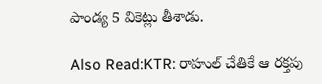పాండ్య 5 వికెట్లు తీశాడు.

Also Read:KTR: రాహుల్ చేతికే ఆ ర‌క్త‌పు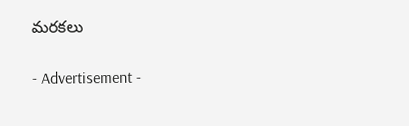మ‌ర‌క‌లు

- Advertisement -